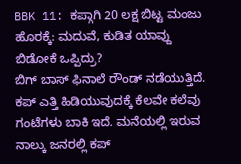BBK 11: ಕಪ್ಗಾಗಿ 20 ಲಕ್ಷ ಬಿಟ್ಟ ಮಂಜು ಹೊರಕ್ಕೆ: ಮದುವೆ, ಕುಡಿತ ಯಾವ್ದು ಬಿಡೋಕೆ ಒಪ್ಪಿದ್ರು?
ಬಿಗ್ ಬಾಸ್ ಫಿನಾಲೆ ರೌಂಡ್ ನಡೆಯುತ್ತಿದೆ. ಕಪ್ ಎತ್ತಿ ಹಿಡಿಯುವುದಕ್ಕೆ ಕೆಲವೇ ಕಲೆವು ಗಂಟೆಗಳು ಬಾಕಿ ಇದೆ. ಮನೆಯಲ್ಲಿ ಇರುವ ನಾಲ್ಕು ಜನರಲ್ಲಿ ಕಪ್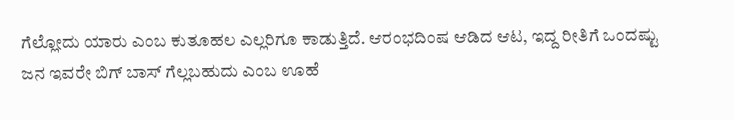ಗೆಲ್ಲೋದು ಯಾರು ಎಂಬ ಕುತೂಹಲ ಎಲ್ಲರಿಗೂ ಕಾಡುತ್ತಿದೆ. ಆರಂಭದಿಂಷ ಆಡಿದ ಆಟ, ಇದ್ದ ರೀತಿಗೆ ಒಂದಷ್ಟು ಜನ ಇವರೇ ಬಿಗ್ ಬಾಸ್ ಗೆಲ್ಲಬಹುದು ಎಂಬ ಊಹೆ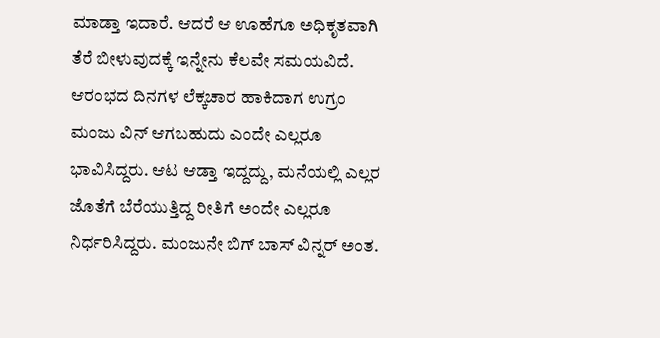ಮಾಡ್ತಾ ಇದಾರೆ. ಆದರೆ ಆ ಊಹೆಗೂ ಅಧಿಕೃತವಾಗಿ ತೆರೆ ಬೀಳುವುದಕ್ಕೆ ಇನ್ನೇನು ಕೆಲವೇ ಸಮಯವಿದೆ.
ಆರಂಭದ ದಿನಗಳ ಲೆಕ್ಕಚಾರ ಹಾಕಿದಾಗ ಉಗ್ರಂ ಮಂಜು ವಿನ್ ಆಗಬಹುದು ಎಂದೇ ಎಲ್ಲರೂ ಭಾವಿಸಿದ್ದರು. ಆಟ ಆಡ್ತಾ ಇದ್ದದ್ದು, ಮನೆಯಲ್ಲಿ ಎಲ್ಲರ ಜೊತೆಗೆ ಬೆರೆಯುತ್ತಿದ್ದ ರೀತಿಗೆ ಅಂದೇ ಎಲ್ಲರೂ ನಿರ್ಧರಿಸಿದ್ದರು. ಮಂಜುನೇ ಬಿಗ್ ಬಾಸ್ ವಿನ್ನರ್ ಅಂತ.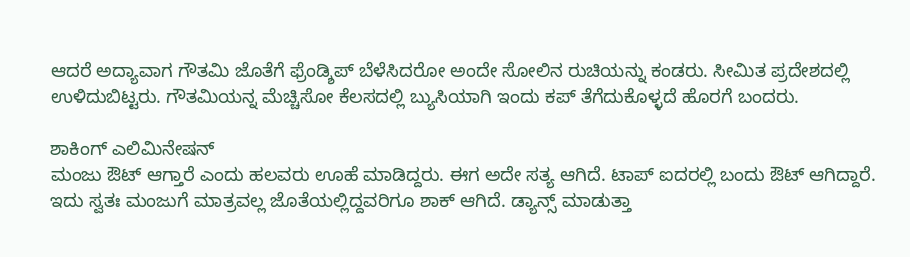ಆದರೆ ಅದ್ಯಾವಾಗ ಗೌತಮಿ ಜೊತೆಗೆ ಫ್ರೆಂಡ್ಶಿಪ್ ಬೆಳೆಸಿದರೋ ಅಂದೇ ಸೋಲಿನ ರುಚಿಯನ್ನು ಕಂಡರು. ಸೀಮಿತ ಪ್ರದೇಶದಲ್ಲಿ ಉಳಿದುಬಿಟ್ಟರು. ಗೌತಮಿಯನ್ನ ಮೆಚ್ಚಿಸೋ ಕೆಲಸದಲ್ಲಿ ಬ್ಯುಸಿಯಾಗಿ ಇಂದು ಕಪ್ ತೆಗೆದುಕೊಳ್ಳದೆ ಹೊರಗೆ ಬಂದರು.

ಶಾಕಿಂಗ್ ಎಲಿಮಿನೇಷನ್
ಮಂಜು ಔಟ್ ಆಗ್ತಾರೆ ಎಂದು ಹಲವರು ಊಹೆ ಮಾಡಿದ್ದರು. ಈಗ ಅದೇ ಸತ್ಯ ಆಗಿದೆ. ಟಾಪ್ ಐದರಲ್ಲಿ ಬಂದು ಔಟ್ ಆಗಿದ್ದಾರೆ. ಇದು ಸ್ವತಃ ಮಂಜುಗೆ ಮಾತ್ರವಲ್ಲ ಜೊತೆಯಲ್ಲಿದ್ದವರಿಗೂ ಶಾಕ್ ಆಗಿದೆ. ಡ್ಯಾನ್ಸ್ ಮಾಡುತ್ತಾ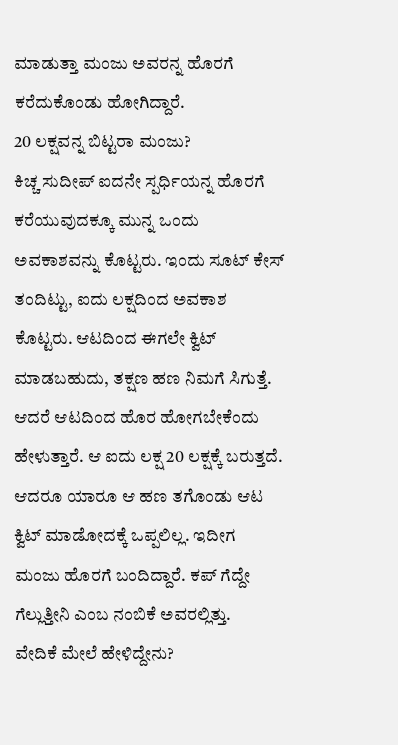ಮಾಡುತ್ತಾ ಮಂಜು ಅವರನ್ನ ಹೊರಗೆ ಕರೆದುಕೊಂಡು ಹೋಗಿದ್ದಾರೆ.
20 ಲಕ್ಷವನ್ನ ಬಿಟ್ಟರಾ ಮಂಜು?
ಕಿಚ್ಚ ಸುದೀಪ್ ಐದನೇ ಸ್ಪರ್ಧಿಯನ್ನ ಹೊರಗೆ ಕರೆಯುವುದಕ್ಕೂ ಮುನ್ನ ಒಂದು ಅವಕಾಶವನ್ನು ಕೊಟ್ಟರು. ಇಂದು ಸೂಟ್ ಕೇಸ್ ತಂದಿಟ್ಟು, ಐದು ಲಕ್ಷದಿಂದ ಅವಕಾಶ ಕೊಟ್ಟರು. ಆಟದಿಂದ ಈಗಲೇ ಕ್ವಿಟ್ ಮಾಡಬಹುದು, ತಕ್ಷಣ ಹಣ ನಿಮಗೆ ಸಿಗುತ್ತೆ. ಆದರೆ ಆಟದಿಂದ ಹೊರ ಹೋಗಬೇಕೆಂದು ಹೇಳುತ್ತಾರೆ. ಆ ಐದು ಲಕ್ಷ 20 ಲಕ್ಷಕ್ಕೆ ಬರುತ್ತದೆ. ಆದರೂ ಯಾರೂ ಆ ಹಣ ತಗೊಂಡು ಆಟ ಕ್ವಿಟ್ ಮಾಡೋದಕ್ಕೆ ಒಪ್ಪಲಿಲ್ಲ. ಇದೀಗ ಮಂಜು ಹೊರಗೆ ಬಂದಿದ್ದಾರೆ. ಕಪ್ ಗೆದ್ದೇ ಗೆಲ್ಲುತ್ತೀನಿ ಎಂಬ ನಂಬಿಕೆ ಅವರಲ್ಲಿತ್ತು.
ವೇದಿಕೆ ಮೇಲೆ ಹೇಳಿದ್ದೇನು?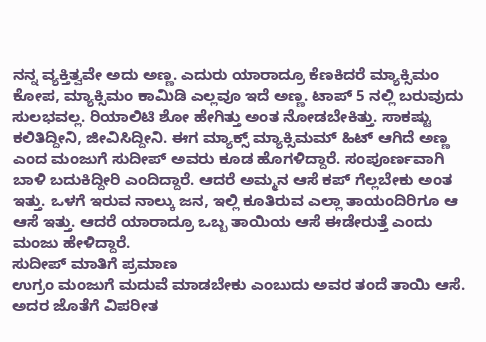ನನ್ನ ವ್ಯಕ್ತಿತ್ವವೇ ಅದು ಅಣ್ಣ. ಎದುರು ಯಾರಾದ್ರೂ ಕೆಣಕಿದರೆ ಮ್ಯಾಕ್ಸಿಮಂ ಕೋಪ, ಮ್ಯಾಕ್ಸಿಮಂ ಕಾಮಿಡಿ ಎಲ್ಲವೂ ಇದೆ ಅಣ್ಣ. ಟಾಪ್ 5 ನಲ್ಲಿ ಬರುವುದು ಸುಲಭವಲ್ಲ. ರಿಯಾಲಿಟಿ ಶೋ ಹೇಗಿತ್ತು ಅಂತ ನೋಡಬೇಕಿತ್ತು. ಸಾಕಷ್ಟು ಕಲಿತಿದ್ದೀನಿ, ಜೀವಿಸಿದ್ದೀನಿ. ಈಗ ಮ್ಯಾಕ್ಸ್ ಮ್ಯಾಕ್ಸಿಮಮ್ ಹಿಟ್ ಆಗಿದೆ ಅಣ್ಣ ಎಂದ ಮಂಜುಗೆ ಸುದೀಪ್ ಅವರು ಕೂಡ ಹೊಗಳಿದ್ದಾರೆ. ಸಂಪೂರ್ಣವಾಗಿ ಬಾಳಿ ಬದುಕಿದ್ದೀರಿ ಎಂದಿದ್ದಾರೆ. ಆದರೆ ಅಮ್ಮನ ಆಸೆ ಕಪ್ ಗೆಲ್ಲಬೇಕು ಅಂತ ಇತ್ತು. ಒಳಗೆ ಇರುವ ನಾಲ್ಕು ಜನ, ಇಲ್ಲಿ ಕೂತಿರುವ ಎಲ್ಲಾ ತಾಯಂದಿರಿಗೂ ಆ ಆಸೆ ಇತ್ತು. ಆದರೆ ಯಾರಾದ್ರೂ ಒಬ್ಬ ತಾಯಿಯ ಆಸೆ ಈಡೇರುತ್ತೆ ಎಂದು ಮಂಜು ಹೇಳಿದ್ದಾರೆ.
ಸುದೀಪ್ ಮಾತಿಗೆ ಪ್ರಮಾಣ
ಉಗ್ರಂ ಮಂಜುಗೆ ಮದುವೆ ಮಾಡಬೇಕು ಎಂಬುದು ಅವರ ತಂದೆ ತಾಯಿ ಆಸೆ. ಅದರ ಜೊತೆಗೆ ವಿಪರೀತ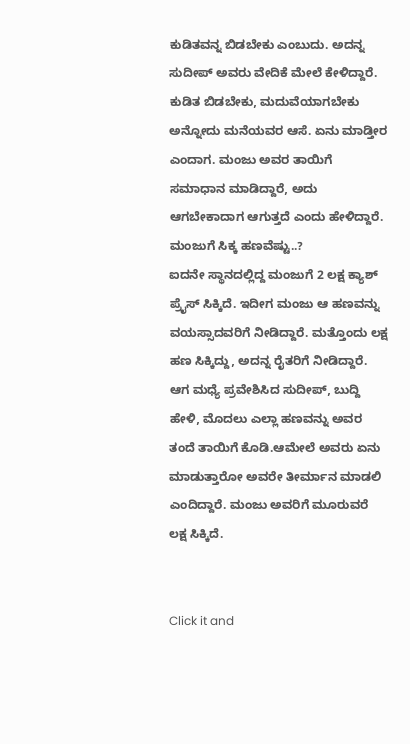ಕುಡಿತವನ್ನ ಬಿಡಬೇಕು ಎಂಬುದು. ಅದನ್ನ ಸುದೀಪ್ ಅವರು ವೇದಿಕೆ ಮೇಲೆ ಕೇಳಿದ್ದಾರೆ. ಕುಡಿತ ಬಿಡಬೇಕು, ಮದುವೆಯಾಗಬೇಕು ಅನ್ನೋದು ಮನೆಯವರ ಆಸೆ. ಏನು ಮಾಡ್ತೀರ ಎಂದಾಗ. ಮಂಜು ಅವರ ತಾಯಿಗೆ ಸಮಾಧಾನ ಮಾಡಿದ್ದಾರೆ, ಅದು ಆಗಬೇಕಾದಾಗ ಆಗುತ್ತದೆ ಎಂದು ಹೇಳಿದ್ದಾರೆ.
ಮಂಜುಗೆ ಸಿಕ್ಕ ಹಣವೆಷ್ಟು..?
ಐದನೇ ಸ್ಥಾನದಲ್ಲಿದ್ದ ಮಂಜುಗೆ 2 ಲಕ್ಷ ಕ್ಯಾಶ್ ಪ್ರೈಸ್ ಸಿಕ್ಕಿದೆ. ಇದೀಗ ಮಂಜು ಆ ಹಣವನ್ನು ವಯಸ್ಸಾದವರಿಗೆ ನೀಡಿದ್ದಾರೆ. ಮತ್ತೊಂದು ಲಕ್ಷ ಹಣ ಸಿಕ್ಕಿದ್ದು, ಅದನ್ನ ರೈತರಿಗೆ ನೀಡಿದ್ದಾರೆ. ಆಗ ಮಧ್ಯೆ ಪ್ರವೇಶಿಸಿದ ಸುದೀಪ್, ಬುದ್ದಿ ಹೇಳಿ, ಮೊದಲು ಎಲ್ಲಾ ಹಣವನ್ನು ಅವರ ತಂದೆ ತಾಯಿಗೆ ಕೊಡಿ.ಆಮೇಲೆ ಅವರು ಏನು ಮಾಡುತ್ತಾರೋ ಅವರೇ ತೀರ್ಮಾನ ಮಾಡಲಿ ಎಂದಿದ್ದಾರೆ. ಮಂಜು ಅವರಿಗೆ ಮೂರುವರೆ ಲಕ್ಷ ಸಿಕ್ಕಿದೆ.


Click it and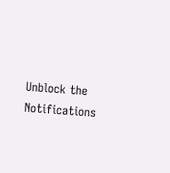Unblock the Notifications